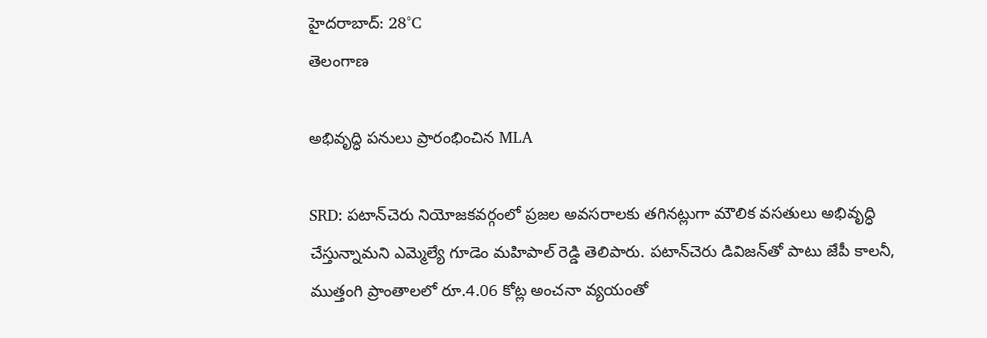హైదరాబాద్: 28°C
తెలంగాణ

అభివృద్ధి పనులు ప్రారంభించిన MLA

SRD: పటాన్‌చెరు నియోజకవర్గంలో ప్రజల అవసరాలకు తగినట్లుగా మౌలిక వసతులు అభివృద్ధి చేస్తున్నామని ఎమ్మెల్యే గూడెం మహిపాల్ రెడ్డి తెలిపారు. పటాన్‌చెరు డివిజన్‌తో పాటు జేపీ కాలనీ, ముత్తంగి ప్రాంతాలలో రూ.4.06 కోట్ల అంచనా వ్యయంతో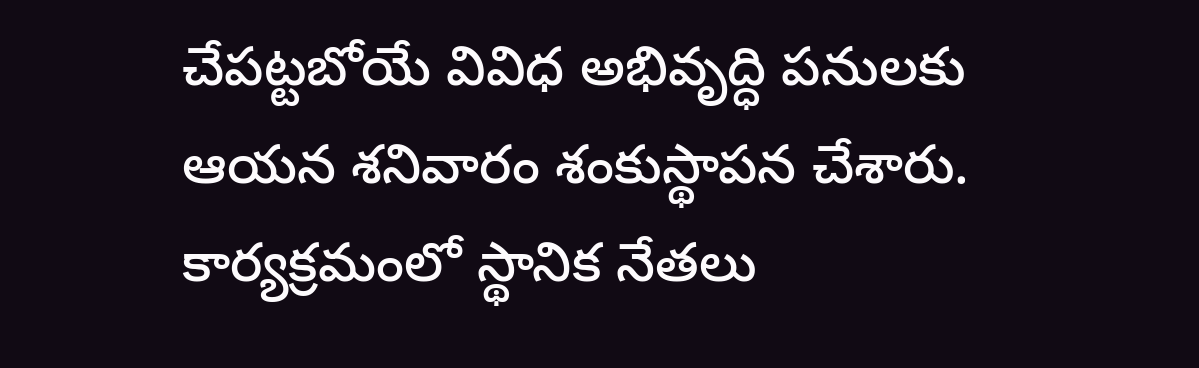చేపట్టబోయే వివిధ అభివృద్ధి పనులకు ఆయన శనివారం శంకుస్థాపన చేశారు. కార్యక్రమంలో స్థానిక నేతలు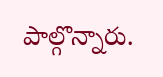పాల్గొన్నారు.